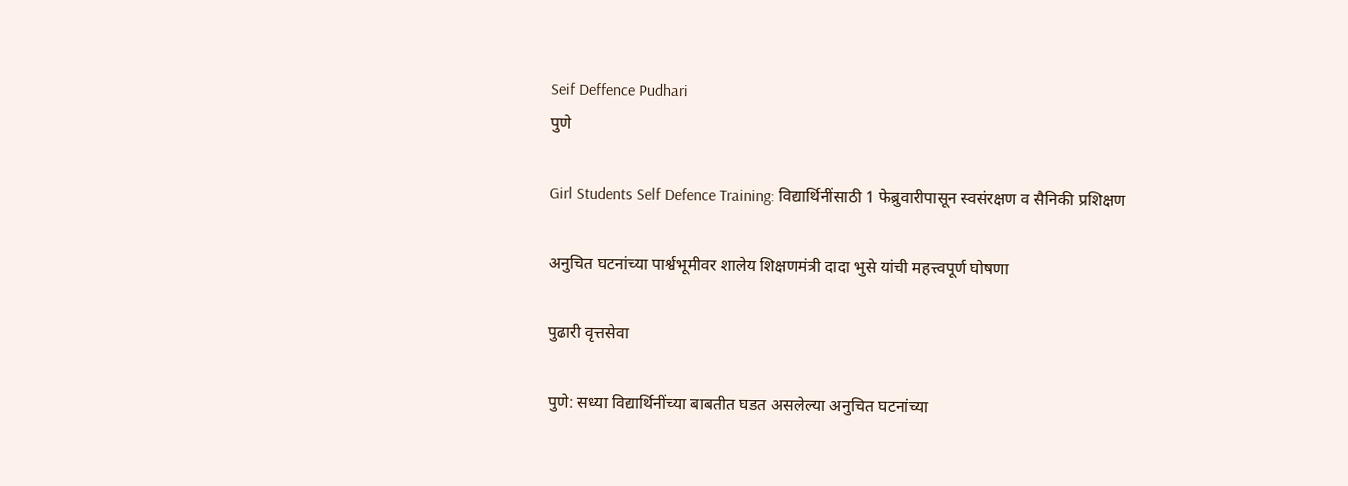Seif Deffence Pudhari
पुणे

Girl Students Self Defence Training: विद्यार्थिनींसाठी 1 फेब्रुवारीपासून स्वसंरक्षण व सैनिकी प्रशिक्षण

अनुचित घटनांच्या पार्श्वभूमीवर शालेय शिक्षणमंत्री दादा भुसे यांची महत्त्वपूर्ण घोषणा

पुढारी वृत्तसेवा

पुणे: सध्या विद्यार्थिनींच्या बाबतीत घडत असलेल्या अनुचित घटनांच्या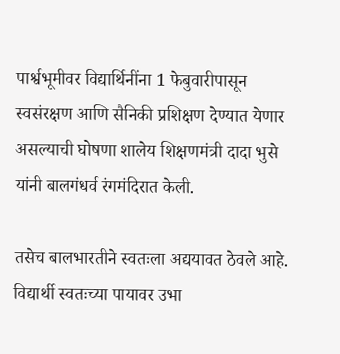पार्श्वभूमीवर विद्यार्थिनींना 1 फेबुवारीपासून स्वसंरक्षण आणि सैनिकी प्रशिक्षण देण्यात येणार असल्याची घोषणा शालेय शिक्षणमंत्री दादा भुसे यांनी बालगंधर्व रंगमंदिरात केली.

तसेच बालभारतीने स्वतःला अद्ययावत ठेवले आहे. विद्यार्थी स्वतःच्या पायावर उभा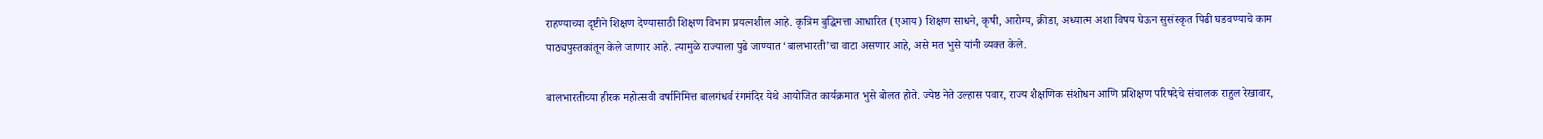राहण्याच्या दृष्टीने शिक्षण देण्यासाठी शिक्षण विभाग प्रयत्नशील आहे. कृत्रिम बुद्धिमत्ता आधारित (एआय) शिक्षण साधने, कृषी, आरोग्य, क्रीडा, अध्यात्म अशा विषय घेऊन सुसंस्कृत पिढी घडवण्याचे काम पाठ्यपुस्तकांतून केले जाणार आहे. त्यामुळे राज्याला पुढे जाण्यात ‌‘बालभारती‌’चा वाटा असणार आहे, असे मत भुसे यांनी व्यक्त केले.

बालभारतीच्या हीरक महोत्सवी वर्षानिमित्त बालगंधर्व रंगमंदिर येथे आयोजित कार्यक्रमात भुसे बोलत होते. ज्येष्ठ नेते उल्हास पवार, राज्य शैक्षणिक संशोधन आणि प्रशिक्षण परिषदेचे संचालक राहुल रेखावार,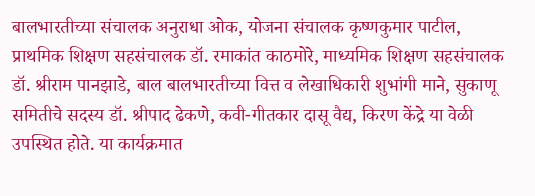बालभारतीच्या संचालक अनुराधा ओक, योजना संचालक कृष्णकुमार पाटील, प्राथमिक शिक्षण सहसंचालक डॉ. रमाकांत काठमोरे, माध्यमिक शिक्षण सहसंचालक डॉ. श्रीराम पानझाडे, बाल बालभारतीच्या वित्त व लेखाधिकारी शुभांगी माने, सुकाणू समितीचे सदस्य डॉ. श्रीपाद ढेकणे, कवी-गीतकार दासू वैद्य, किरण केंद्रे या वेळी उपस्थित होते. या कार्यक्रमात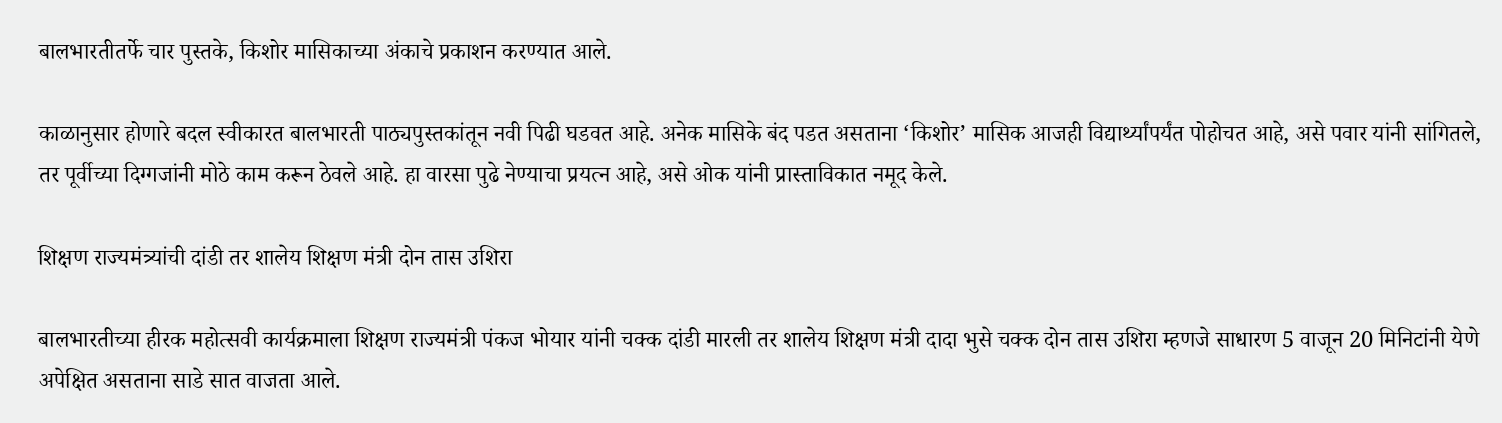बालभारतीतर्फे चार पुस्तके, किशोर मासिकाच्या अंकाचे प्रकाशन करण्यात आले.

काळानुसार होणारे बदल स्वीकारत बालभारती पाठ्यपुस्तकांतून नवी पिढी घडवत आहे. अनेक मासिके बंद पडत असताना ‌‘किशोर‌’ मासिक आजही विद्यार्थ्यांपर्यंत पोहोचत आहे, असे पवार यांनी सांगितले, तर पूर्वीच्या दिग्गजांनी मोठे काम करून ठेवले आहे. हा वारसा पुढे नेण्याचा प्रयत्न आहे, असे ओक यांनी प्रास्ताविकात नमूद केले.

शिक्षण राज्यमंत्र्यांची दांडी तर शालेय शिक्षण मंत्री दोन तास उशिरा

बालभारतीच्या हीरक महोत्सवी कार्यक्रमाला शिक्षण राज्यमंत्री पंकज भोयार यांनी चक्क दांडी मारली तर शालेय शिक्षण मंत्री दादा भुसे चक्क दोन तास उशिरा म्हणजे साधारण 5 वाजून 20 मिनिटांनी येणे अपेक्षित असताना साडे सात वाजता आले.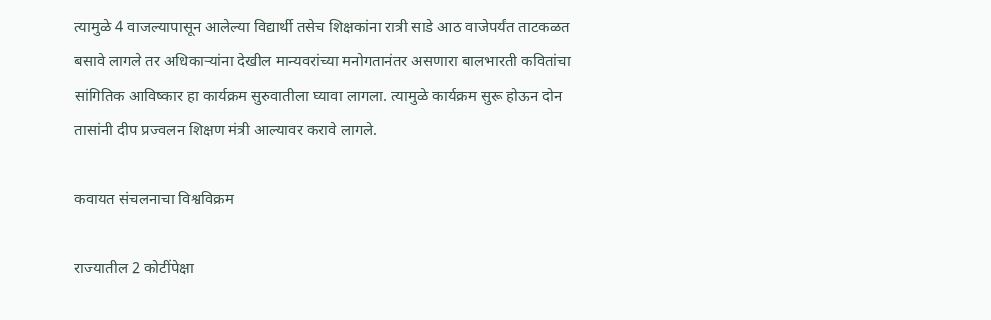त्यामुळे 4 वाजल्यापासून आलेल्या विद्यार्थी तसेच शिक्षकांना रात्री साडे आठ वाजेपर्यंत ताटकळत बसावे लागले तर अधिकाऱ्यांना देखील मान्यवरांच्या मनोगतानंतर असणारा बालभारती कवितांचा सांगितिक आविष्कार हा कार्यक्रम सुरुवातीला घ्यावा लागला. त्यामुळे कार्यक्रम सुरू होऊन दोन तासांनी दीप प्रज्वलन शिक्षण मंत्री आल्यावर करावे लागले.

कवायत संचलनाचा विश्वविक्रम

राज्यातील 2 कोटींपेक्षा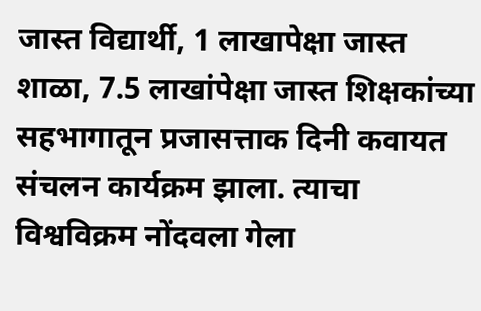जास्त विद्यार्थी, 1 लाखापेक्षा जास्त शाळा, 7.5 लाखांपेक्षा जास्त शिक्षकांच्या सहभागातून प्रजासत्ताक दिनी कवायत संचलन कार्यक्रम झाला. त्याचा विश्वविक्रम नोंदवला गेला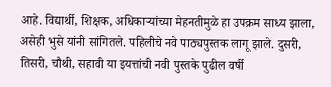आहे. विद्यार्थी, शिक्षक, अधिकाऱ्यांच्या मेहनतीमुळे हा उपक्रम साध्य झाला, असेही भुसे यांनी सांगितले. पहिलीचे नवे पाठ्यपुस्तक लागू झाले. दुसरी, तिसरी, चौथी, सहावी या इयत्तांची नवी पुस्तके पुढील वर्षी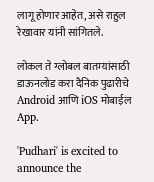लागू होणार आहेत, असे राहुल रेखावार यांनी सांगितले.

लोकल ते ग्लोबल बातम्यांसाठी डाऊनलोड करा दैनिक पुढारीचे Android आणि iOS मोबाईल App.

'Pudhari' is excited to announce the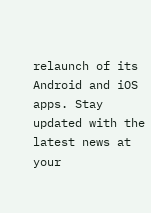relaunch of its Android and iOS apps. Stay updated with the latest news at your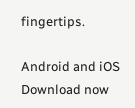fingertips.

Android and iOS Download now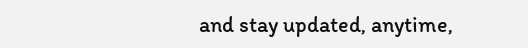and stay updated, anytime,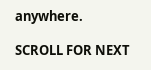anywhere.

SCROLL FOR NEXT